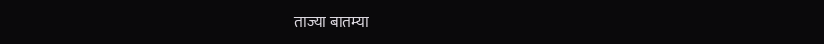ताज्या बातम्या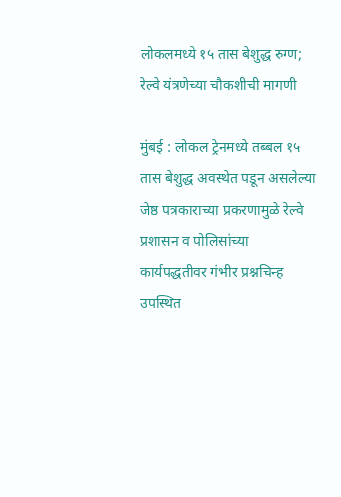लोकलमध्ये १५ तास बेशुद्ध रुग्ण; रेल्वे यंत्रणेच्या चौकशीची मागणी

मुंबई : लोकल ट्रेनमध्ये तब्बल १५ तास बेशुद्ध अवस्थेत पडून असलेल्या जेष्ठ पत्रकाराच्या प्रकरणामुळे रेल्वे प्रशासन व पोलिसांच्या कार्यपद्धतीवर गंभीर प्रश्नचिन्ह उपस्थित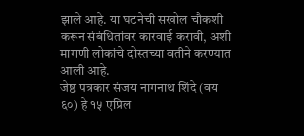झाले आहे. या घटनेची सखोल चौकशी करून संबंधितांवर कारवाई करावी, अशी मागणी लोकांचे दोस्तच्या वतीने करण्यात आली आहे.
जेष्ठ पत्रकार संजय नागनाथ शिंदे (वय ६०) हे १५ एप्रिल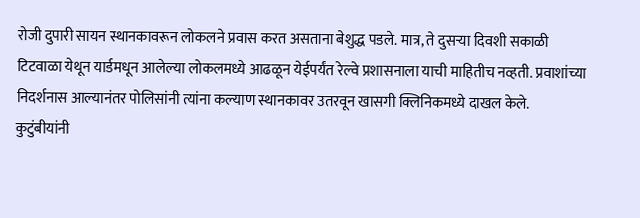रोजी दुपारी सायन स्थानकावरून लोकलने प्रवास करत असताना बेशुद्ध पडले. मात्र, ते दुसऱ्या दिवशी सकाळी टिटवाळा येथून यार्डमधून आलेल्या लोकलमध्ये आढळून येईपर्यंत रेल्वे प्रशासनाला याची माहितीच नव्हती. प्रवाशांच्या निदर्शनास आल्यानंतर पोलिसांनी त्यांना कल्याण स्थानकावर उतरवून खासगी क्लिनिकमध्ये दाखल केले.
कुटुंबीयांनी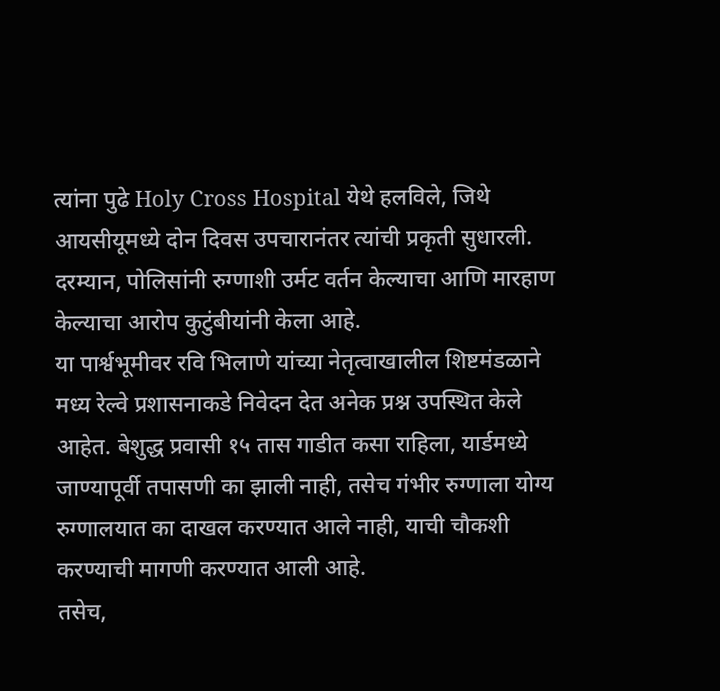त्यांना पुढे Holy Cross Hospital येथे हलविले, जिथे आयसीयूमध्ये दोन दिवस उपचारानंतर त्यांची प्रकृती सुधारली. दरम्यान, पोलिसांनी रुग्णाशी उर्मट वर्तन केल्याचा आणि मारहाण केल्याचा आरोप कुटुंबीयांनी केला आहे.
या पार्श्वभूमीवर रवि भिलाणे यांच्या नेतृत्वाखालील शिष्टमंडळाने मध्य रेल्वे प्रशासनाकडे निवेदन देत अनेक प्रश्न उपस्थित केले आहेत. बेशुद्ध प्रवासी १५ तास गाडीत कसा राहिला, यार्डमध्ये जाण्यापूर्वी तपासणी का झाली नाही, तसेच गंभीर रुग्णाला योग्य रुग्णालयात का दाखल करण्यात आले नाही, याची चौकशी करण्याची मागणी करण्यात आली आहे.
तसेच,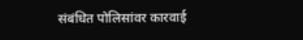संबंधित पोलिसांवर कारवाई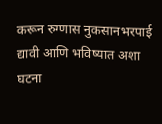करून रुग्णास नुकसानभरपाई द्यावी आणि भविष्यात अशा घटना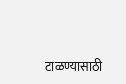टाळण्यासाठी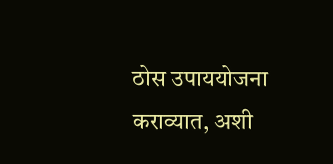ठोस उपाययोजना कराव्यात, अशी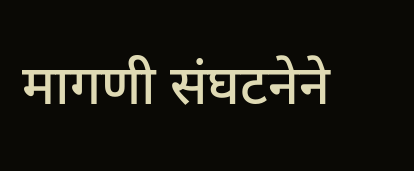मागणी संघटनेने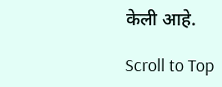केली आहे.

Scroll to Top